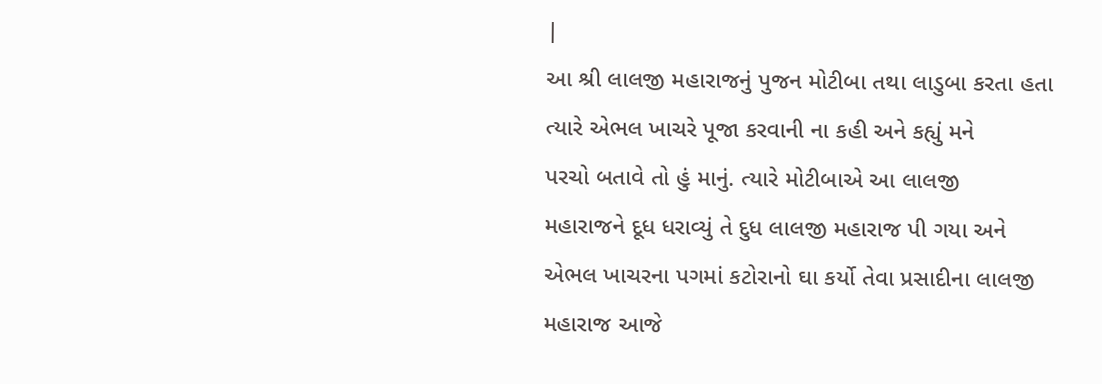|
આ શ્રી લાલજી મહારાજનું પુજન મોટીબા તથા લાડુબા કરતા હતા
ત્યારે એભલ ખાચરે પૂજા કરવાની ના કહી અને કહ્યું મને
પરચો બતાવે તો હું માનું. ત્યારે મોટીબાએ આ લાલજી
મહારાજને દૂધ ધરાવ્યું તે દુધ લાલજી મહારાજ પી ગયા અને
એભલ ખાચરના પગમાં કટોરાનો ઘા કર્યો તેવા પ્રસાદીના લાલજી
મહારાજ આજે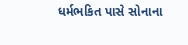ધર્મભકિત પાસે સોનાના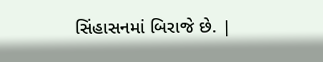સિંહાસનમાં બિરાજે છે. |